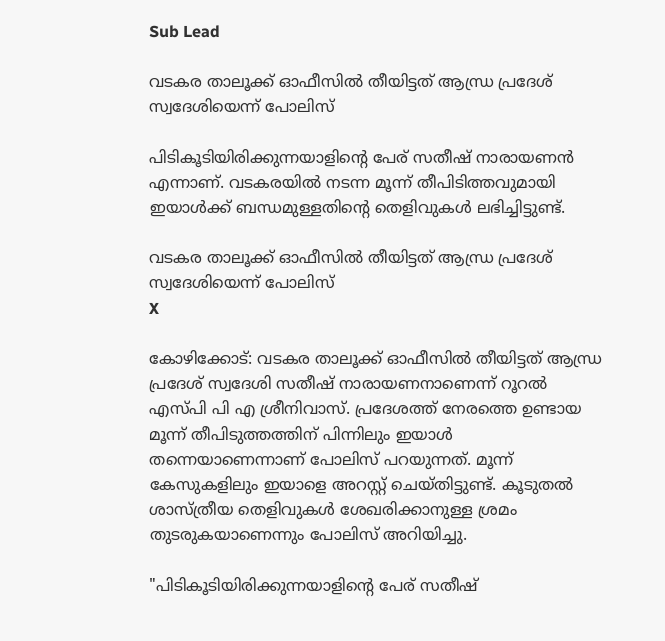Sub Lead

വടകര താലൂക്ക് ഓഫീസില്‍ തീയിട്ടത് ആന്ധ്ര പ്രദേശ് സ്വദേശിയെന്ന് പോലിസ്

പിടികൂടിയിരിക്കുന്നയാളിന്റെ പേര് സതീഷ് നാരായണന്‍ എന്നാണ്. വടകരയില്‍ നടന്ന മൂന്ന് തീപിടിത്തവുമായി ഇയാള്‍ക്ക് ബന്ധമുള്ളതിന്റെ തെളിവുകള്‍ ലഭിച്ചിട്ടുണ്ട്.

വടകര താലൂക്ക് ഓഫീസില്‍ തീയിട്ടത് ആന്ധ്ര പ്രദേശ് സ്വദേശിയെന്ന് പോലിസ്
X

കോഴിക്കോട്: വടകര താലൂക്ക് ഓഫീസില്‍ തീയിട്ടത് ആന്ധ്ര പ്രദേശ് സ്വദേശി സതീഷ് നാരായണനാണെന്ന് റൂറല്‍ എസ്പി പി എ ശ്രീനിവാസ്. പ്രദേശത്ത് നേരത്തെ ഉണ്ടായ മൂന്ന് തീപിടുത്തത്തിന് പിന്നിലും ഇയാള്‍ തന്നെയാണെന്നാണ് പോലിസ് പറയുന്നത്. മൂന്ന് കേസുകളിലും ഇയാളെ അറസ്റ്റ് ചെയ്തിട്ടുണ്ട്. കൂടുതല്‍ ശാസ്ത്രീയ തെളിവുകള്‍ ശേഖരിക്കാനുള്ള ശ്രമം തുടരുകയാണെന്നും പോലിസ് അറിയിച്ചു.

"പിടികൂടിയിരിക്കുന്നയാളിന്റെ പേര് സതീഷ്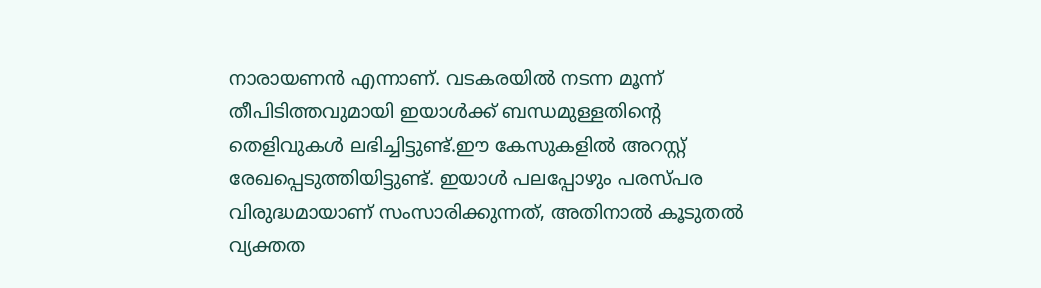നാരായണന്‍ എന്നാണ്. വടകരയില്‍ നടന്ന മൂന്ന് തീപിടിത്തവുമായി ഇയാള്‍ക്ക് ബന്ധമുള്ളതിന്റെ തെളിവുകള്‍ ലഭിച്ചിട്ടുണ്ട്.ഈ കേസുകളില്‍ അറസ്റ്റ് രേഖപ്പെടുത്തിയിട്ടുണ്ട്. ഇയാള്‍ പലപ്പോഴും പരസ്പര വിരുദ്ധമായാണ് സംസാരിക്കുന്നത്, അതിനാല്‍ കൂടുതല്‍ വ്യക്തത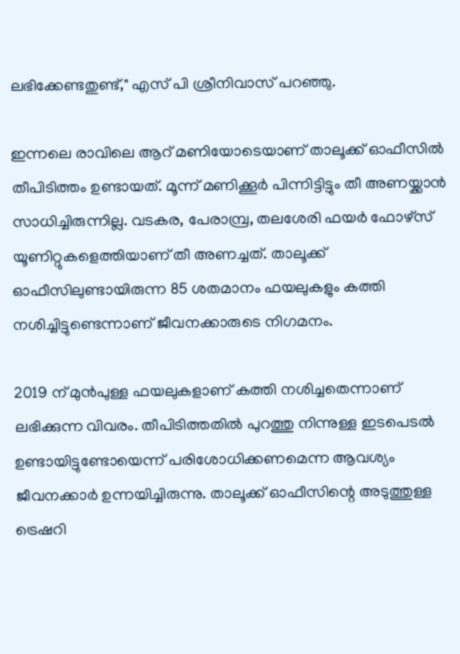ലഭിക്കേണ്ടതുണ്ട്," എസ് പി ശ്രീനിവാസ് പറഞ്ഞു.

ഇന്നലെ രാവിലെ ആറ് മണിയോടെയാണ് താലൂക്ക് ഓഫീസില്‍ തീപിടിത്തം ഉണ്ടായത്. മൂന്ന് മണിക്കൂര്‍ പിന്നിട്ടിട്ടും തീ അണയ്ക്കാന്‍ സാധിച്ചിരുന്നില്ല. വടകര, പേരാമ്പ്ര, തലശേരി ഫയര്‍ ഫോഴ്സ് യൂണിറ്റുകളെത്തിയാണ് തീ അണച്ചത്. താലൂക്ക് ഓഫീസിലുണ്ടായിരുന്ന 85 ശതമാനം ഫയലുകളും കത്തി നശിച്ചിട്ടുണ്ടെന്നാണ് ജീവനക്കാരുടെ നിഗമനം.

2019 ന് മുന്‍പുള്ള ഫയലുകളാണ് കത്തി നശിച്ചതെന്നാണ് ലഭിക്കുന്ന വിവരം. തീപിടിത്തതില്‍ പുറത്തു നിന്നുള്ള ഇടപെടല്‍ ഉണ്ടായിട്ടുണ്ടോയെന്ന് പരിശോധിക്കണമെന്ന ആവശ്യം ജീവനക്കാര്‍ ഉന്നയിച്ചിരുന്നു. താലൂക്ക് ഓഫീസിന്റെ അടുത്തുള്ള ട്രെഷറി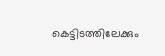കെട്ടിടത്തിലേക്കും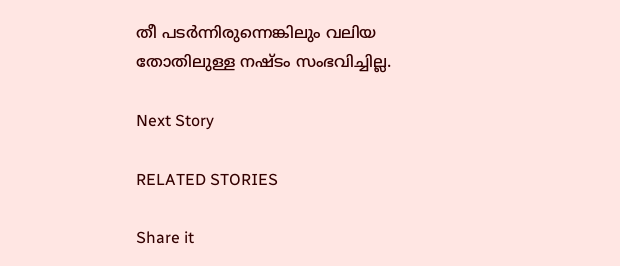തീ പടര്‍ന്നിരുന്നെങ്കിലും വലിയ തോതിലുള്ള നഷ്ടം സംഭവിച്ചില്ല.

Next Story

RELATED STORIES

Share it